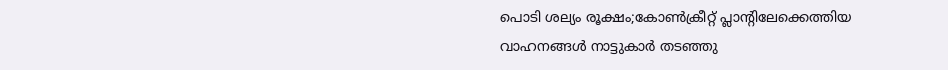പൊടി ശല്യം രൂക്ഷം;കോൺക്രീറ്റ് പ്ലാന്റിലേക്കെത്തിയ വാഹനങ്ങൾ നാട്ടുകാർ തടഞ്ഞു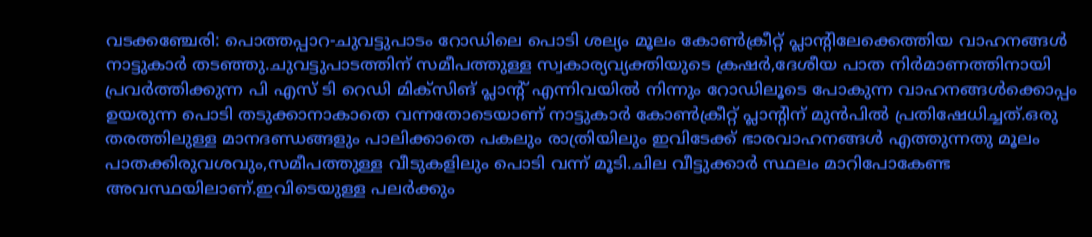വടക്കഞ്ചേരി: പൊത്തപ്പാറ-ചുവട്ടുപാടം റോഡിലെ പൊടി ശല്യം മൂലം കോൺക്രീറ്റ് പ്ലാന്റിലേക്കെത്തിയ വാഹനങ്ങൾ നാട്ടുകാർ തടഞ്ഞു.ചുവട്ടുപാടത്തിന് സമീപത്തുള്ള സ്വകാര്യവ്യക്തിയുടെ ക്രഷർ,ദേശീയ പാത നിർമാണത്തിനായി പ്രവർത്തിക്കുന്ന പി എസ് ടി റെഡി മിക്സിങ് പ്ലാന്റ് എന്നിവയിൽ നിന്നും റോഡിലൂടെ പോകുന്ന വാഹനങ്ങൾക്കൊപ്പം ഉയരുന്ന പൊടി തടുക്കാനാകാതെ വന്നതോടെയാണ് നാട്ടുകാർ കോൺക്രീറ്റ് പ്ലാന്റിന് മുൻപിൽ പ്രതിഷേധിച്ചത്.ഒരു തരത്തിലുള്ള മാനദണ്ഡങ്ങളും പാലിക്കാതെ പകലും രാത്രിയിലും ഇവിടേക്ക് ഭാരവാഹനങ്ങൾ എത്തുന്നതു മൂലം പാതക്കിരുവശവും,സമീപത്തുള്ള വീടുകളിലും പൊടി വന്ന് മൂടി.ചില വീട്ടുക്കാര്‍ സ്ഥലം മാറിപോകേണ്ട അവസ്ഥയിലാണ്.ഇവിടെയുള്ള പലർക്കും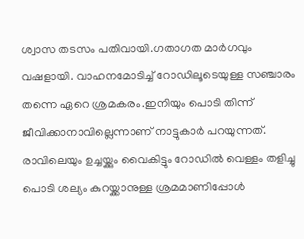ശ്വാസ തടസം പതിവായി.ഗതാഗത മാര്‍ഗവും വഷളായി. വാഹനമോടിച്ച് റോഡിലൂടെയുള്ള സഞ്ചാരം തന്നെ ഏറെ ശ്രമകരം.ഇനിയും പൊടി തിന്ന് ജീവിക്കാനാവില്ലെന്നാണ് നാട്ടുകാര്‍ പറയുന്നത്.
രാവിലെയും ഉച്ചയ്ക്കും വൈകിട്ടും റോഡിൽ വെള്ളം തളിച്ചു പൊടി ശല്യം കുറയ്ക്കാനുള്ള ശ്രമമാണിപ്പോൾ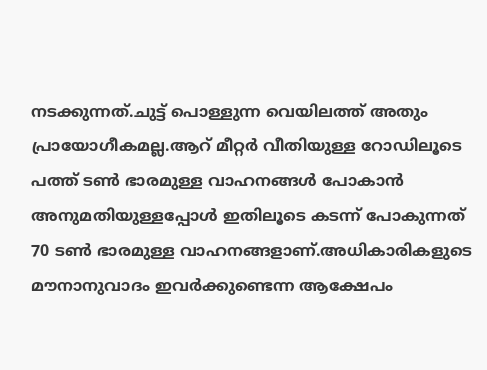നടക്കുന്നത്.ചുട്ട് പൊള്ളുന്ന വെയിലത്ത് അതും പ്രായോഗീകമല്ല.ആറ് മീറ്റർ വീതിയുള്ള റോഡിലൂടെ പത്ത് ടൺ ഭാരമുള്ള വാഹനങ്ങൾ പോകാൻ അനുമതിയുള്ളപ്പോൾ ഇതിലൂടെ കടന്ന് പോകുന്നത് 70 ടൺ ഭാരമുള്ള വാഹനങ്ങളാണ്.അധികാരികളുടെ മൗനാനുവാദം ഇവർക്കുണ്ടെന്ന ആക്ഷേപം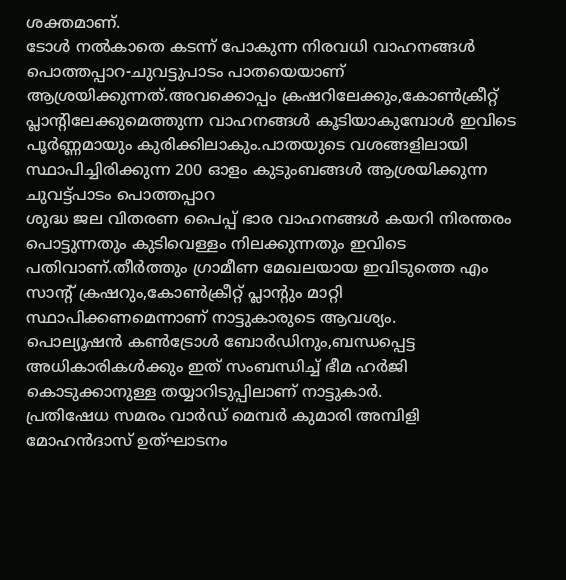ശക്തമാണ്.
ടോൾ നൽകാതെ കടന്ന് പോകുന്ന നിരവധി വാഹനങ്ങൾ പൊത്തപ്പാറ-ചുവട്ടുപാടം പാതയെയാണ് ആശ്രയിക്കുന്നത്.അവക്കൊപ്പം ക്രഷറിലേക്കും,കോൺക്രീറ്റ് പ്ലാന്റിലേക്കുമെത്തുന്ന വാഹനങ്ങൾ കൂടിയാകുമ്പോൾ ഇവിടെ പൂർണ്ണമായും കുരിക്കിലാകും.പാതയുടെ വശങ്ങളിലായി സ്ഥാപിച്ചിരിക്കുന്ന 200 ഓളം കുടുംബങ്ങൾ ആശ്രയിക്കുന്ന ചുവട്ട്പാടം പൊത്തപ്പാറ
ശുദ്ധ ജല വിതരണ പൈപ്പ് ഭാര വാഹനങ്ങൾ കയറി നിരന്തരം പൊട്ടുന്നതും കുടിവെള്ളം നിലക്കുന്നതും ഇവിടെ പതിവാണ്.തീർത്തും ഗ്രാമീണ മേഖലയായ ഇവിടുത്തെ എം സാന്റ് ക്രഷറും,കോൺക്രീറ്റ് പ്ലാന്റും മാറ്റി സ്ഥാപിക്കണമെന്നാണ് നാട്ടുകാരുടെ ആവശ്യം.
പൊല്യൂഷൻ കൺട്രോൾ ബോർഡിനും,ബന്ധപ്പെട്ട അധികാരികൾക്കും ഇത്‌ സംബന്ധിച്ച് ഭീമ ഹർജി കൊടുക്കാനുള്ള തയ്യാറിടുപ്പിലാണ് നാട്ടുകാർ.
പ്രതിഷേധ സമരം വാർഡ് മെമ്പർ കുമാരി അമ്പിളി മോഹൻദാസ് ഉത്ഘാടനം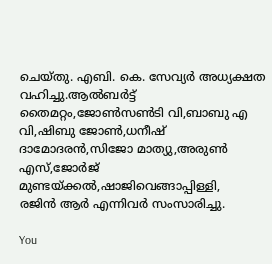ചെയ്തു. എബി. കെ. സേവ്യർ അധ്യക്ഷത വഹിച്ചു.ആൽബർട്ട് തൈമറ്റം,ജോൺസൺടി വി,ബാബു എ വി,ഷിബു ജോൺ,ധനീഷ് ദാമോദരൻ,സിജോ മാത്യു,അരുൺ എസ്,ജോർജ്‌ മുണ്ടയ്ക്കൽ,ഷാജിവെങ്ങാപ്പിള്ളി,
രജിൻ ആർ എന്നിവർ സംസാരിച്ചു.

You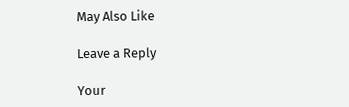May Also Like

Leave a Reply

Your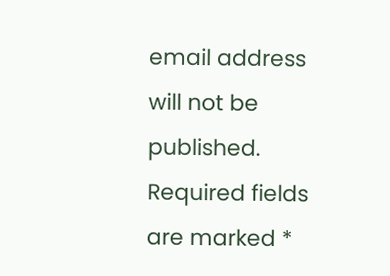email address will not be published. Required fields are marked *